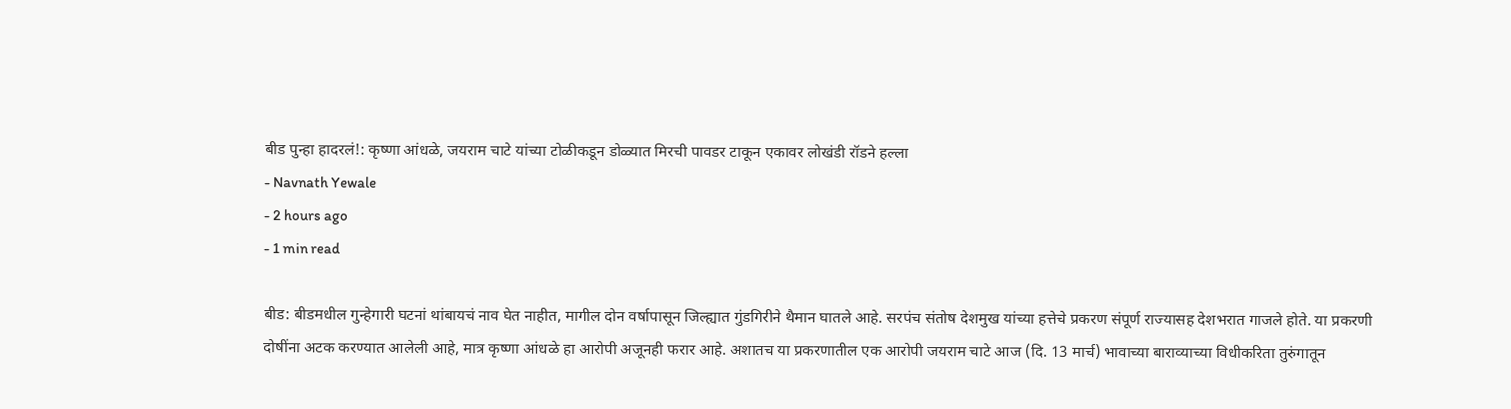बीड पुन्हा हादरलं!: कृष्णा आंधळे, जयराम चाटे यांच्या टोळीकडून डोळ्यात मिरची पावडर टाकून एकावर लोखंडी रॉडने हल्ला
- Navnath Yewale
- 2 hours ago
- 1 min read

बीड: बीडमधील गुन्हेगारी घटनां थांबायचं नाव घेत नाहीत, मागील दोन वर्षापासून जिल्ह्यात गुंडगिरीने थैमान घातले आहे. सरपंच संतोष देशमुख यांच्या हत्तेचे प्रकरण संपूर्ण राज्यासह देशभरात गाजले होते. या प्रकरणी दोषींना अटक करण्यात आलेली आहे, मात्र कृष्णा आंधळे हा आरोपी अजूनही फरार आहे. अशातच या प्रकरणातील एक आरोपी जयराम चाटे आज (दि. 13 मार्च) भावाच्या बाराव्याच्या विधीकरिता तुरुंगातून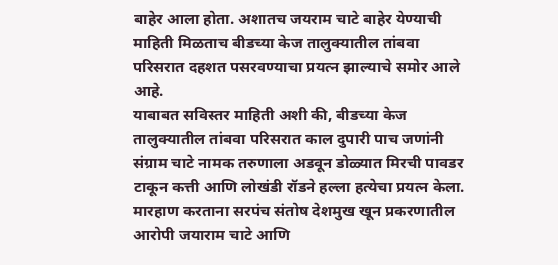बाहेर आला होता. अशातच जयराम चाटे बाहेर येण्याची माहिती मिळताच बीडच्या केज तालुक्यातील तांबवा परिसरात दहशत पसरवण्याचा प्रयत्न झाल्याचे समोर आले आहे.
याबाबत सविस्तर माहिती अशी की, बीडच्या केज तालुक्यातील तांबवा परिसरात काल दुपारी पाच जणांनी संग्राम चाटे नामक तरुणाला अडवून डोळ्यात मिरची पावडर टाकून कत्ती आणि लोखंडी रॉडने हल्ला हत्येचा प्रयत्न केला. मारहाण करताना सरपंच संतोष देशमुख खून प्रकरणातील आरोपी जयाराम चाटे आणि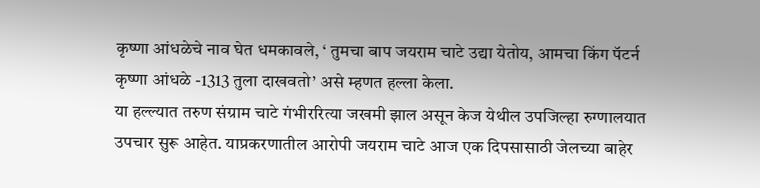कृष्णा आंधळेचे नाव घेत धमकावले, ‘ तुमचा बाप जयराम चाटे उद्या येतोय, आमचा किंग पॅटर्न कृष्णा आंधळे -1313 तुला दाखवतो’ असे म्हणत हल्ला केला.
या हल्ल्यात तरुण संग्राम चाटे गंभीररित्या जखमी झाल असून केज येथील उपजिल्हा रुग्णालयात उपचार सुरू आहेत. याप्रकरणातील आरोपी जयराम चाटे आज एक दिपसासाठी जेलच्या बाहेर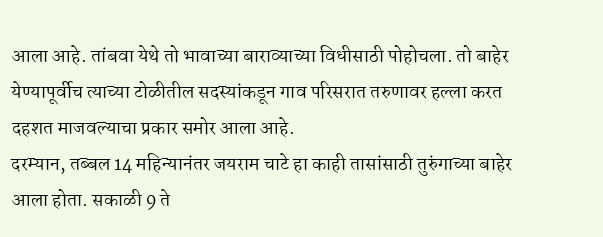आला आहे. तांबवा येथे तो भावाच्या बाराव्याच्या विधीसाठी पोहोचला. तो बाहेर येण्यापूर्वीच त्याच्या टोळीतील सदस्यांकडून गाव परिसरात तरुणावर हल्ला करत दहशत माजवल्याचा प्रकार समोर आला आहे.
दरम्यान, तब्बल 14 महिन्यानंतर जयराम चाटे हा काही तासांसाठी तुरुंगाच्या बाहेर आला होता. सकाळी 9 ते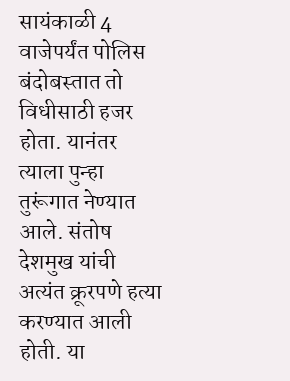सायंकाळी 4 वाजेपर्यंत पोलिस बंदोबस्तात तो विधीसाठी हजर होता. यानंतर त्याला पुन्हा तुरूंगात नेण्यात आले. संतोष देशमुख यांची अत्यंत क्रूरपणे हत्या करण्यात आली होती. या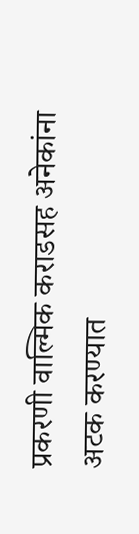प्रकरणी वाल्मिक कराडसह अनेकांना अटक करण्यात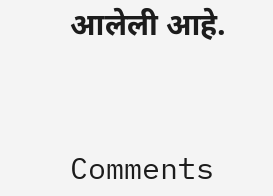आलेली आहे.



Comments